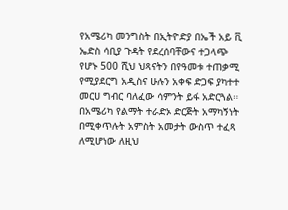የአሜሪካ መንግስት በኢትዮድያ በኤች አይ ቪ ኤድስ ሳቢያ ጉዳት የደረሰባቸውና ተጋላጭ የሆኑ 500 ሺህ ህጻናትን በየዓመቱ ተጠቃሚ የሚያደርግ አዲስና ሁሉን አቀፍ ድጋፍ ያካተተ መርሀ ግብር ባለፈው ሳምንት ይፋ አድርጓል። በአሜሪካ የልማት ተራድኦ ድርጅት አማካኝነት በሚቀጥሉት አምስት አመታት ውስጥ ተፈጻ ለሚሆነው ለዚህ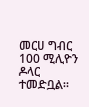መርሀ ግብር 100 ሚሊዮን ዶላር ተመድቧል።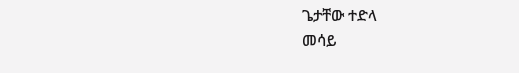ጌታቸው ተድላ
መሳይ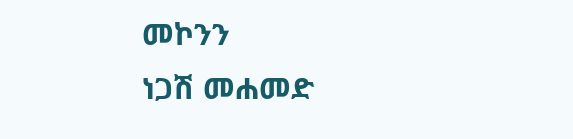መኮንን
ነጋሽ መሐመድ